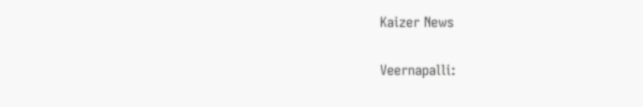Kaizer News

Veernapalli: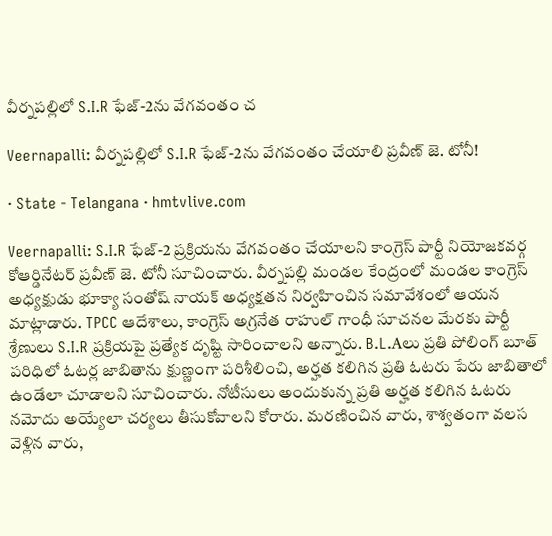వీర్నపల్లిలో S.I.R ఫేజ్-2ను వేగవంతం చ

Veernapalli: వీర్నపల్లిలో S.I.R ఫేజ్-2ను వేగవంతం చేయాలి ప్రవీణ్ జె. టోనీ!

· State - Telangana · hmtvlive.com

Veernapalli: S.I.R ఫేజ్-2 ప్రక్రియను వేగవంతం చేయాలని కాంగ్రెస్ పార్టీ నియోజకవర్గ కోఆర్డినేటర్ ప్రవీణ్ జె. టోనీ సూచించారు. వీర్నపల్లి మండల కేంద్రంలో మండల కాంగ్రెస్ అధ్యక్షుడు భూక్యా సంతోష్ నాయక్ అధ్యక్షతన నిర్వహించిన సమావేశంలో ఆయన మాట్లాడారు. TPCC ఆదేశాలు, కాంగ్రెస్ అగ్రనేత రాహుల్ గాంధీ సూచనల మేరకు పార్టీ శ్రేణులు S.I.R ప్రక్రియపై ప్రత్యేక దృష్టి సారించాలని అన్నారు. B.L.Aలు ప్రతి పోలింగ్ బూత్ పరిధిలో ఓటర్ల జాబితాను క్షుణ్ణంగా పరిశీలించి, అర్హత కలిగిన ప్రతి ఓటరు పేరు జాబితాలో ఉండేలా చూడాలని సూచించారు. నోటీసులు అందుకున్న ప్రతి అర్హత కలిగిన ఓటరు నమోదు అయ్యేలా చర్యలు తీసుకోవాలని కోరారు. మరణించిన వారు, శాశ్వతంగా వలస వెళ్లిన వారు,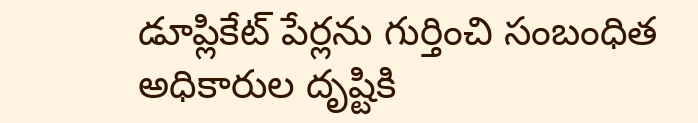డూప్లికేట్ పేర్లను గుర్తించి సంబంధిత అధికారుల దృష్టికి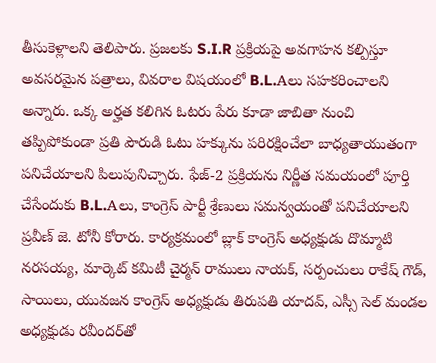తీసుకెళ్లాలని తెలిపారు. ప్రజలకు S.I.R ప్రక్రియపై అవగాహన కల్పిస్తూ అవసరమైన పత్రాలు, వివరాల విషయంలో B.L.Aలు సహకరించాలని అన్నారు. ఒక్క అర్హత కలిగిన ఓటరు పేరు కూడా జాబితా నుంచి తప్పిపోకుండా ప్రతి పౌరుడి ఓటు హక్కును పరిరక్షించేలా బాధ్యతాయుతంగా పనిచేయాలని పిలుపునిచ్చారు. ఫేజ్-2 ప్రక్రియను నిర్ణీత సమయంలో పూర్తి చేసేందుకు B.L.Aలు, కాంగ్రెస్ పార్టీ శ్రేణులు సమన్వయంతో పనిచేయాలని ప్రవీణ్ జె. టోనీ కోరారు. కార్యక్రమంలో బ్లాక్ కాంగ్రెస్ అధ్యక్షుడు దొమ్మాటి నరసయ్య, మార్కెట్ కమిటీ చైర్మన్ రాములు నాయక్, సర్పంచులు రాకేష్ గౌడ్, సాయిలు, యువజన కాంగ్రెస్ అధ్యక్షుడు తిరుపతి యాదవ్, ఎస్సీ సెల్ మండల అధ్యక్షుడు రవీందర్‌తో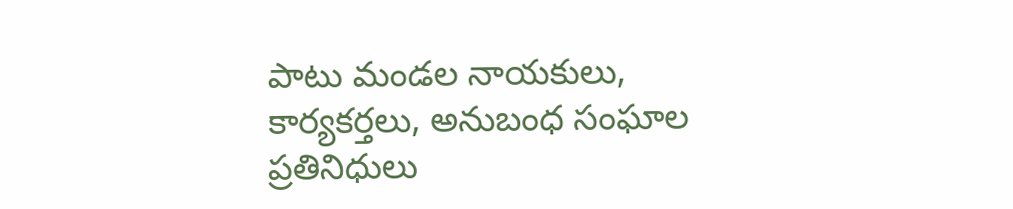పాటు మండల నాయకులు, కార్యకర్తలు, అనుబంధ సంఘాల ప్రతినిధులు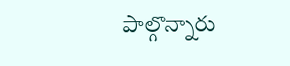పాల్గొన్నారు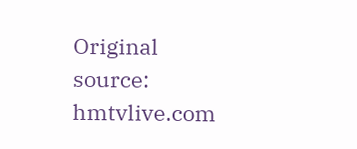Original source: hmtvlive.com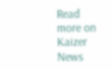Read more on Kaizer News